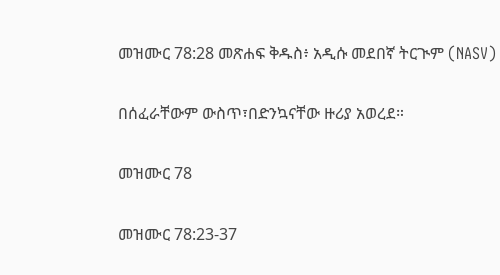መዝሙር 78:28 መጽሐፍ ቅዱስ፥ አዲሱ መደበኛ ትርጒም (NASV)

በሰፈራቸውም ውስጥ፣በድንኳናቸው ዙሪያ አወረደ።

መዝሙር 78

መዝሙር 78:23-37